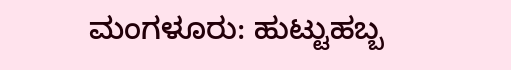ಮಂಗಳೂರು: ಹುಟ್ಟುಹಬ್ಬ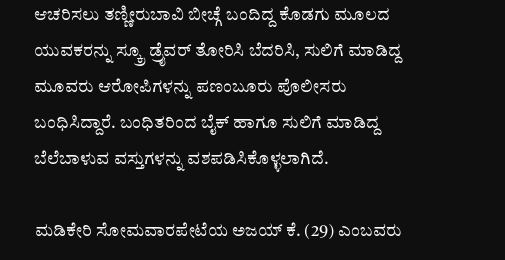ಆಚರಿಸಲು ತಣ್ಣೀರುಬಾವಿ ಬೀಚ್ಗೆ ಬಂದಿದ್ದ ಕೊಡಗು ಮೂಲದ ಯುವಕರನ್ನು ಸ್ಕ್ರೂ ಡ್ರೈವರ್ ತೋರಿಸಿ ಬೆದರಿಸಿ, ಸುಲಿಗೆ ಮಾಡಿದ್ದ ಮೂವರು ಆರೋಪಿಗಳನ್ನು ಪಣಂಬೂರು ಪೊಲೀಸರು ಬಂಧಿಸಿದ್ದಾರೆ. ಬಂಧಿತರಿಂದ ಬೈಕ್ ಹಾಗೂ ಸುಲಿಗೆ ಮಾಡಿದ್ದ ಬೆಲೆಬಾಳುವ ವಸ್ತುಗಳನ್ನು ವಶಪಡಿಸಿಕೊಳ್ಳಲಾಗಿದೆ.

ಮಡಿಕೇರಿ ಸೋಮವಾರಪೇಟೆಯ ಅಜಯ್ ಕೆ. (29) ಎಂಬವರು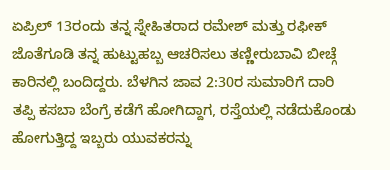ಏಪ್ರಿಲ್ 13ರಂದು ತನ್ನ ಸ್ನೇಹಿತರಾದ ರಮೇಶ್ ಮತ್ತು ರಫೀಕ್ ಜೊತೆಗೂಡಿ ತನ್ನ ಹುಟ್ಟುಹಬ್ಬ ಆಚರಿಸಲು ತಣ್ಣೀರುಬಾವಿ ಬೀಚ್ಗೆ ಕಾರಿನಲ್ಲಿ ಬಂದಿದ್ದರು. ಬೆಳಗಿನ ಜಾವ 2:30ರ ಸುಮಾರಿಗೆ ದಾರಿ ತಪ್ಪಿ ಕಸಬಾ ಬೆಂಗ್ರೆ ಕಡೆಗೆ ಹೋಗಿದ್ದಾಗ, ರಸ್ತೆಯಲ್ಲಿ ನಡೆದುಕೊಂಡು ಹೋಗುತ್ತಿದ್ದ ಇಬ್ಬರು ಯುವಕರನ್ನು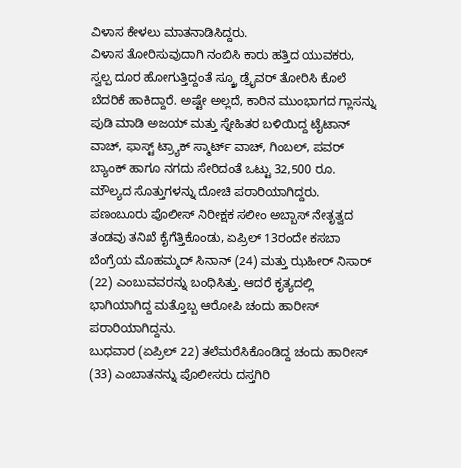ವಿಳಾಸ ಕೇಳಲು ಮಾತನಾಡಿಸಿದ್ದರು.
ವಿಳಾಸ ತೋರಿಸುವುದಾಗಿ ನಂಬಿಸಿ ಕಾರು ಹತ್ತಿದ ಯುವಕರು, ಸ್ವಲ್ಪ ದೂರ ಹೋಗುತ್ತಿದ್ದಂತೆ ಸ್ಕ್ರೂ ಡ್ರೈವರ್ ತೋರಿಸಿ ಕೊಲೆ ಬೆದರಿಕೆ ಹಾಕಿದ್ದಾರೆ. ಅಷ್ಟೇ ಅಲ್ಲದೆ, ಕಾರಿನ ಮುಂಭಾಗದ ಗ್ಲಾಸನ್ನು ಪುಡಿ ಮಾಡಿ ಅಜಯ್ ಮತ್ತು ಸ್ನೇಹಿತರ ಬಳಿಯಿದ್ದ ಟೈಟಾನ್ ವಾಚ್, ಫಾಸ್ಟ್ ಟ್ರ್ಯಾಕ್ ಸ್ಮಾರ್ಟ್ ವಾಚ್, ಗಿಂಬಲ್, ಪವರ್ ಬ್ಯಾಂಕ್ ಹಾಗೂ ನಗದು ಸೇರಿದಂತೆ ಒಟ್ಟು 32,500 ರೂ. ಮೌಲ್ಯದ ಸೊತ್ತುಗಳನ್ನು ದೋಚಿ ಪರಾರಿಯಾಗಿದ್ದರು.
ಪಣಂಬೂರು ಪೊಲೀಸ್ ನಿರೀಕ್ಷಕ ಸಲೀಂ ಅಬ್ಬಾಸ್ ನೇತೃತ್ವದ ತಂಡವು ತನಿಖೆ ಕೈಗೆತ್ತಿಕೊಂಡು, ಏಪ್ರಿಲ್ 13ರಂದೇ ಕಸಬಾ ಬೆಂಗ್ರೆಯ ಮೊಹಮ್ಮದ್ ಸಿನಾನ್ (24) ಮತ್ತು ಝಹೀರ್ ನಿಸಾರ್ (22) ಎಂಬುವವರನ್ನು ಬಂಧಿಸಿತ್ತು. ಆದರೆ ಕೃತ್ಯದಲ್ಲಿ ಭಾಗಿಯಾಗಿದ್ದ ಮತ್ತೊಬ್ಬ ಆರೋಪಿ ಚಂದು ಹಾರೀಸ್ ಪರಾರಿಯಾಗಿದ್ದನು.
ಬುಧವಾರ (ಏಪ್ರಿಲ್ 22) ತಲೆಮರೆಸಿಕೊಂಡಿದ್ದ ಚಂದು ಹಾರೀಸ್ (33) ಎಂಬಾತನನ್ನು ಪೊಲೀಸರು ದಸ್ತಗಿರಿ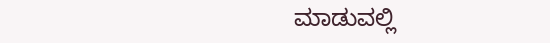ಮಾಡುವಲ್ಲಿ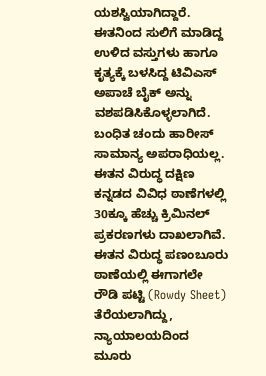ಯಶಸ್ವಿಯಾಗಿದ್ದಾರೆ. ಈತನಿಂದ ಸುಲಿಗೆ ಮಾಡಿದ್ದ ಉಳಿದ ವಸ್ತುಗಳು ಹಾಗೂ ಕೃತ್ಯಕ್ಕೆ ಬಳಸಿದ್ದ ಟಿವಿಎಸ್ ಅಪಾಚೆ ಬೈಕ್ ಅನ್ನು ವಶಪಡಿಸಿಕೊಳ್ಳಲಾಗಿದೆ. ಬಂಧಿತ ಚಂದು ಹಾರೀಸ್ ಸಾಮಾನ್ಯ ಅಪರಾಧಿಯಲ್ಲ. ಈತನ ವಿರುದ್ಧ ದಕ್ಷಿಣ ಕನ್ನಡದ ವಿವಿಧ ಠಾಣೆಗಳಲ್ಲಿ 30ಕ್ಕೂ ಹೆಚ್ಚು ಕ್ರಿಮಿನಲ್ ಪ್ರಕರಣಗಳು ದಾಖಲಾಗಿವೆ. ಈತನ ವಿರುದ್ಧ ಪಣಂಬೂರು ಠಾಣೆಯಲ್ಲಿ ಈಗಾಗಲೇ ರೌಡಿ ಪಟ್ಟಿ (Rowdy Sheet) ತೆರೆಯಲಾಗಿದ್ದು, ನ್ಯಾಯಾಲಯದಿಂದ ಮೂರು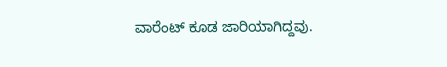ವಾರೆಂಟ್ ಕೂಡ ಜಾರಿಯಾಗಿದ್ದವು.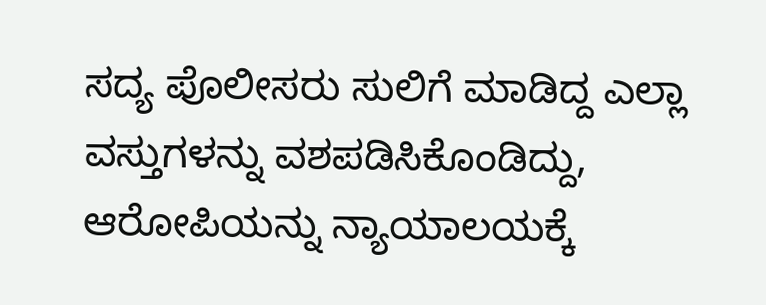ಸದ್ಯ ಪೊಲೀಸರು ಸುಲಿಗೆ ಮಾಡಿದ್ದ ಎಲ್ಲಾ ವಸ್ತುಗಳನ್ನು ವಶಪಡಿಸಿಕೊಂಡಿದ್ದು, ಆರೋಪಿಯನ್ನು ನ್ಯಾಯಾಲಯಕ್ಕೆ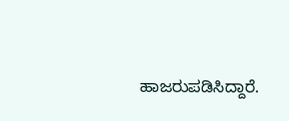ಹಾಜರುಪಡಿಸಿದ್ದಾರೆ.